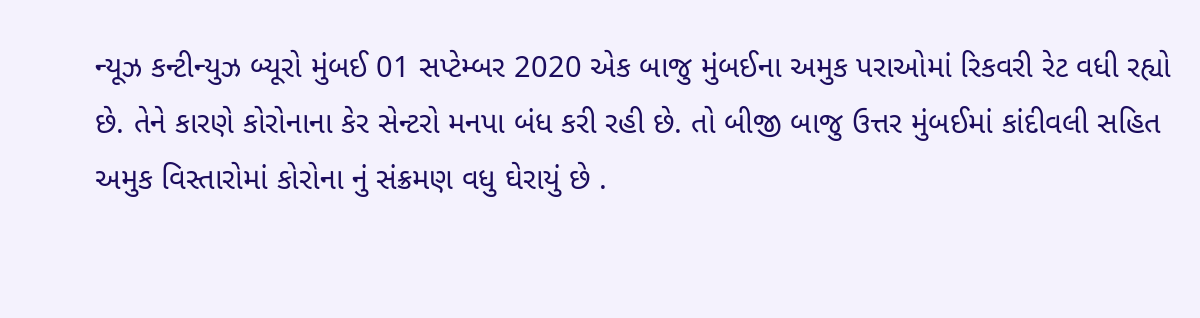ન્યૂઝ કન્ટીન્યુઝ બ્યૂરો મુંબઈ 01 સપ્ટેમ્બર 2020 એક બાજુ મુંબઈના અમુક પરાઓમાં રિકવરી રેટ વધી રહ્યો છે. તેને કારણે કોરોનાના કેર સેન્ટરો મનપા બંધ કરી રહી છે. તો બીજી બાજુ ઉત્તર મુંબઈમાં કાંદીવલી સહિત અમુક વિસ્તારોમાં કોરોના નું સંક્રમણ વધુ ઘેરાયું છે .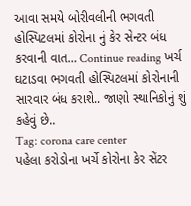આવા સમયે બોરીવલીની ભગવતી હોસ્પિટલમાં કોરોના નું કેર સેન્ટર બંધ કરવાની વાત… Continue reading ખર્ચ ઘટાડવા ભગવતી હોસ્પિટલમાં કોરોનાની સારવાર બંધ કરાશે.. જાણો સ્થાનિકોનું શું કહેવું છે..
Tag: corona care center
પહેલા કરોડોના ખર્ચે કોરોના કેર સેંટર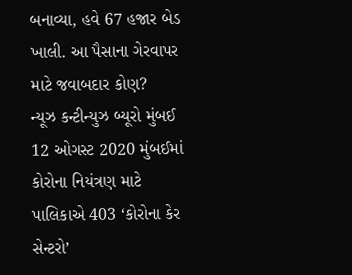બનાવ્યા, હવે 67 હજાર બેડ ખાલી. આ પૈસાના ગેરવાપર માટે જવાબદાર કોણ?
ન્યૂઝ કન્ટીન્યુઝ બ્યૂરો મુંબઈ 12 ઓગસ્ટ 2020 મુંબઈમાં કોરોના નિયંત્રણ માટે પાલિકાએ 403 ‘કોરોના કેર સેન્ટરો’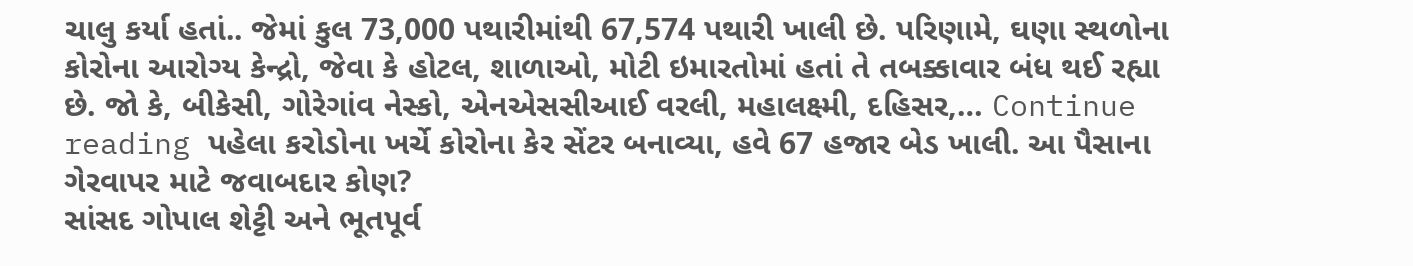ચાલુ કર્યા હતાં.. જેમાં કુલ 73,000 પથારીમાંથી 67,574 પથારી ખાલી છે. પરિણામે, ઘણા સ્થળોના કોરોના આરોગ્ય કેન્દ્રો, જેવા કે હોટલ, શાળાઓ, મોટી ઇમારતોમાં હતાં તે તબક્કાવાર બંધ થઈ રહ્યા છે. જો કે, બીકેસી, ગોરેગાંવ નેસ્કો, એનએસસીઆઈ વરલી, મહાલક્ષ્મી, દહિસર,… Continue reading પહેલા કરોડોના ખર્ચે કોરોના કેર સેંટર બનાવ્યા, હવે 67 હજાર બેડ ખાલી. આ પૈસાના ગેરવાપર માટે જવાબદાર કોણ?
સાંસદ ગોપાલ શેટ્ટી અને ભૂતપૂર્વ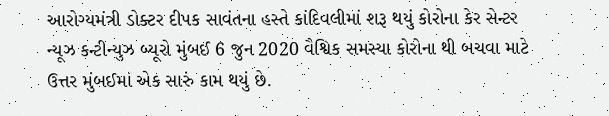આરોગ્યમંત્રી ડોક્ટર દીપક સાવંતના હસ્તે કાંદિવલીમાં શરૂ થયું કોરોના કેર સેન્ટર
ન્યૂઝ કન્ટીન્યુઝ બ્યૂરો મુંબઈ 6 જુન 2020 વૈશ્વિક સમસ્યા કોરોના થી બચવા માટે ઉત્તર મુંબઈમાં એક સારું કામ થયું છે.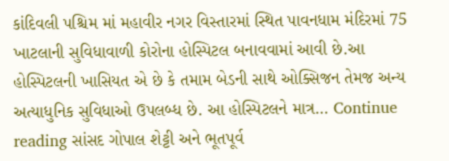કાંદિવલી પશ્ચિમ માં મહાવીર નગર વિસ્તારમાં સ્થિત પાવનધામ મંદિરમાં 75 ખાટલાની સુવિધાવાળી કોરોના હોસ્પિટલ બનાવવામાં આવી છે.આ હોસ્પિટલની ખાસિયત એ છે કે તમામ બેડની સાથે ઓક્સિજન તેમજ અન્ય અત્યાધુનિક સુવિધાઓ ઉપલબ્ધ છે. આ હોસ્પિટલને માત્ર… Continue reading સાંસદ ગોપાલ શેટ્ટી અને ભૂતપૂર્વ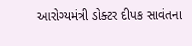આરોગ્યમંત્રી ડોક્ટર દીપક સાવંતના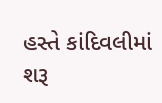હસ્તે કાંદિવલીમાં શરૂ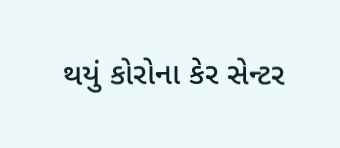થયું કોરોના કેર સેન્ટર